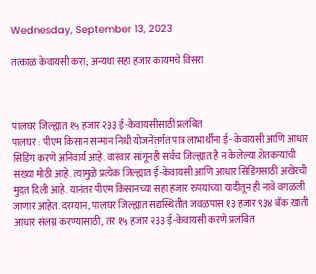Wednesday, September 13, 2023

तत्काळ केवायसी करा; अन्यथा सहा हजार कायमचे विसरा



पालघर जिल्ह्यात १५ हजार २३३ ई-केवायसीसाठी प्रलंबित
पालघर : पीएम किसान सन्मान निधी योजनेंतर्गत पात्र लाभार्थीना ई- केवायसी आणि आधार सिडिंग करणे अनिवार्य आहे. वारंवार सांगूनही सर्वच जिल्ह्यात है न केलेल्या शेतकऱ्यांची संख्या मोठी आहे. त्यामुळे प्रत्येक जिल्ह्यात ई-केवायसी आणि आधार सिडिंगसाठी अखेरची मुदत दिली आहे. यानंतर पीएम किसानच्या सहा हजार रुपयांच्या यादीतून ही नावे वगळली जाणार आहेत. दरम्यान, पालघर जिल्ह्यात सद्यस्थितीत जवळपास १३ हजार ९३४ बँक खाती आधार संलग्न करण्यासाठी, तर १५ हजार २३३ ई-केवायसी करणे प्रलंबित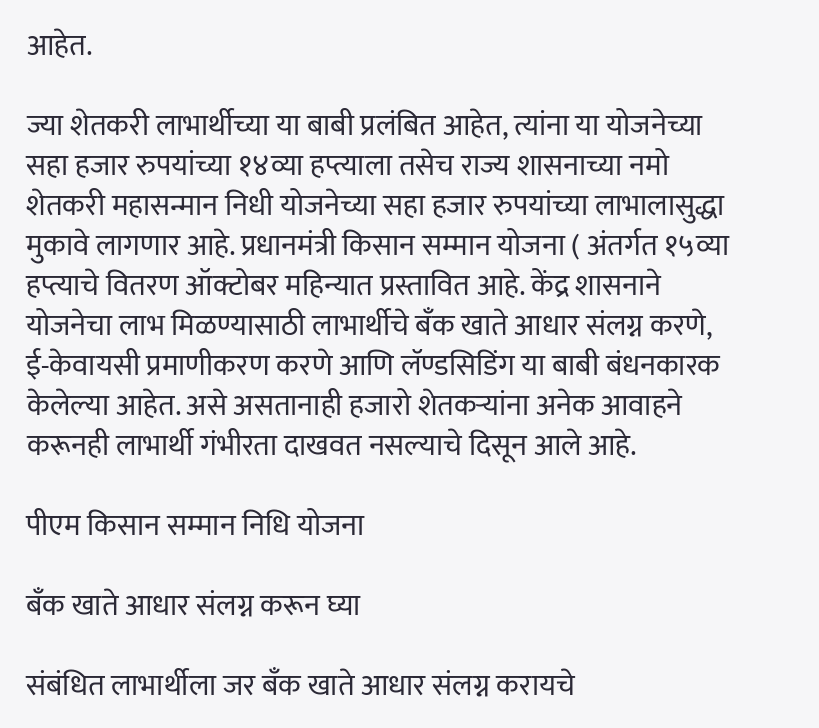आहेत.

ज्या शेतकरी लाभार्थीच्या या बाबी प्रलंबित आहेत, त्यांना या योजनेच्या सहा हजार रुपयांच्या १४व्या हप्त्याला तसेच राज्य शासनाच्या नमो शेतकरी महासन्मान निधी योजनेच्या सहा हजार रुपयांच्या लाभालासुद्धा मुकावे लागणार आहे. प्रधानमंत्री किसान सम्मान योजना ( अंतर्गत १५व्या हप्त्याचे वितरण ऑक्टोबर महिन्यात प्रस्तावित आहे. केंद्र शासनाने योजनेचा लाभ मिळण्यासाठी लाभार्थीचे बँक खाते आधार संलग्न करणे, ई-केवायसी प्रमाणीकरण करणे आणि लॅण्डसिडिंग या बाबी बंधनकारक केलेल्या आहेत. असे असतानाही हजारो शेतकऱ्यांना अनेक आवाहने करूनही लाभार्थी गंभीरता दाखवत नसल्याचे दिसून आले आहे.

पीएम किसान सम्मान निधि योजना

बँक खाते आधार संलग्न करून घ्या

संबंधित लाभार्थीला जर बँक खाते आधार संलग्न करायचे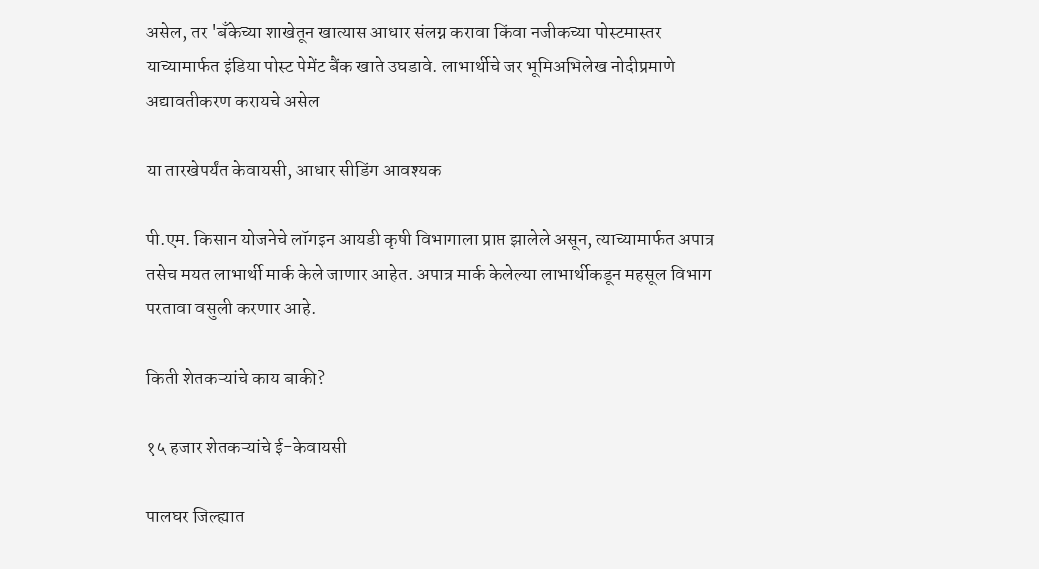असेल, तर 'बँकेच्या शाखेतून खात्यास आधार संलग्न करावा किंवा नजीकच्या पोस्टमास्तर याच्यामार्फत इंडिया पोस्ट पेमेंट बैंक खाते उघडावे. लाभार्थीचे जर भूमिअभिलेख नोदीप्रमाणे अद्यावतीकरण करायचे असेल

या तारखेपर्यंत केवायसी, आधार सीडिंग आवश्यक

पी.एम. किसान योजनेचे लॉगइन आयडी कृषी विभागाला प्राप्त झालेले असून, त्याच्यामार्फत अपात्र तसेच मयत लाभार्थी मार्क केले जाणार आहेत. अपात्र मार्क केलेल्या लाभार्थीकडून महसूल विभाग परतावा वसुली करणार आहे.

किती शेतकऱ्यांचे काय बाकी?

१५ हजार शेतकऱ्यांचे ई-केवायसी

पालघर जिल्ह्यात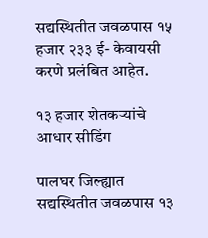सद्यस्थितीत जवळपास १५ हजार २३३ ई- केवायसी करणे प्रलंबित आहेत.

१३ हजार शेतकऱ्यांचे आधार सीडिंग

पालघर जिल्ह्यात सद्यस्थितीत जवळपास १३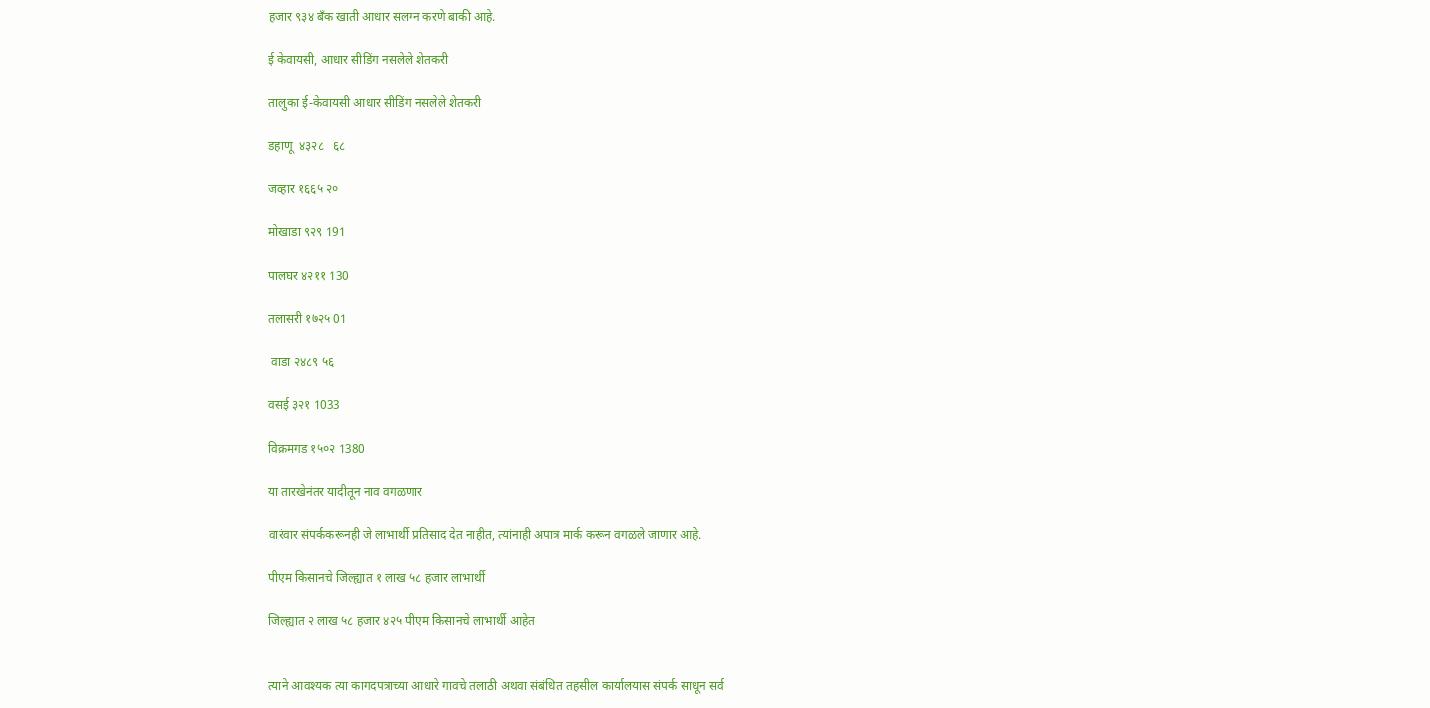हजार ९३४ बँक खाती आधार सलग्न करणे बाकी आहे.

ई केवायसी, आधार सीडिंग नसलेले शेतकरी

तालुका ई-केवायसी आधार सीडिंग नसलेले शेतकरी

डहाणू  ४३२८   ६८

जव्हार १६६५ २०

मोखाडा ९२९ 191

पालघर ४२११ 130

तलासरी १७२५ 01

 वाडा २४८९ ५६

वसई ३२१ 1033

विक्रमगड १५०२ 1380

या तारखेनंतर यादीतून नाव वगळणार

वारंवार संपर्ककरूनही जे लाभार्थी प्रतिसाद देत नाहीत, त्यांनाही अपात्र मार्क करून वगळले जाणार आहे.

पीएम किसानचे जिल्ह्यात १ लाख ५८ हजार लाभार्थी

जिल्ह्यात २ लाख ५८ हजार ४२५ पीएम किसानचे लाभार्थी आहेत


त्याने आवश्यक त्या कागदपत्राच्या आधारे गावचे तलाठी अथवा संबंधित तहसील कार्यालयास संपर्क साधून सर्व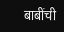बाबींची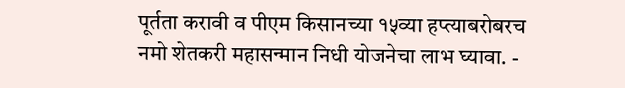पूर्तता करावी व पीएम किसानच्या १५व्या हप्त्याबरोबरच नमो शेतकरी महासन्मान निधी योजनेचा लाभ घ्यावा. -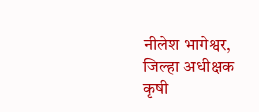नीलेश भागेश्वर, जिल्हा अधीक्षक कृषी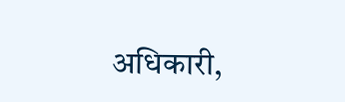अधिकारी,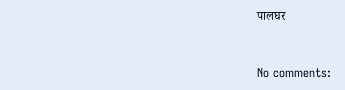पालघर


No comments: